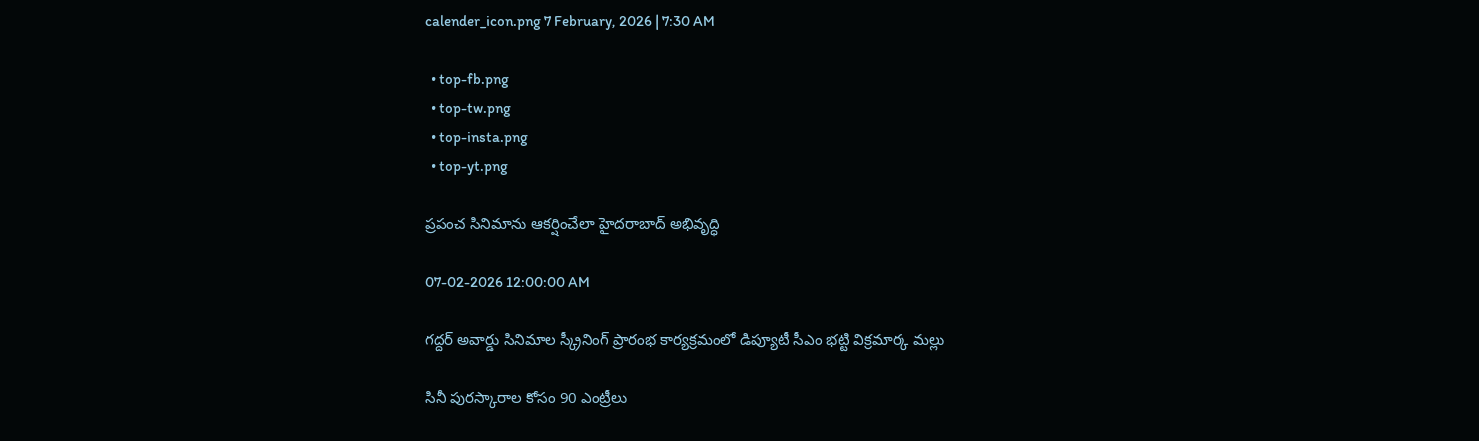calender_icon.png 7 February, 2026 | 7:30 AM

  • top-fb.png
  • top-tw.png
  • top-insta.png
  • top-yt.png

ప్రపంచ సినిమాను ఆకర్షించేలా హైదరాబాద్ అభివృద్ధి

07-02-2026 12:00:00 AM

గద్దర్ అవార్డు సినిమాల స్క్రీనింగ్ ప్రారంభ కార్యక్రమంలో డిప్యూటీ సీఎం భట్టి విక్రమార్క మల్లు

సినీ పురస్కారాల కోసం 90 ఎంట్రీలు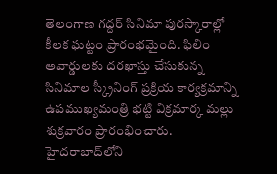తెలంగాణ గద్దర్ సినిమా పురస్కారాల్లో కీలక ఘట్టం ప్రారంభమైంది. ఫిలిం అవార్డులకు దరఖాస్తు చేసుకున్న సినిమాల స్క్రీనింగ్ ప్రక్రియ కార్యక్రమాన్ని ఉపముఖ్యమంత్రి భట్టి విక్రమార్క మల్లు శుక్రవారం ప్రారంభించారు. హైదరాబాద్‌లోని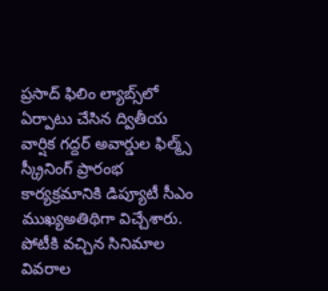ప్రసాద్ ఫిలిం ల్యాబ్స్‌లో ఏర్పాటు చేసిన ద్వితీయ వార్షిక గద్దర్ అవార్డుల ఫిల్మ్స్ స్క్రీనింగ్ ప్రారంభ కార్యక్రమానికి డిప్యూటీ సీఎం ముఖ్యఅతిథిగా విచ్చేశారు. పోటీకి వచ్చిన సినిమాల వివరాల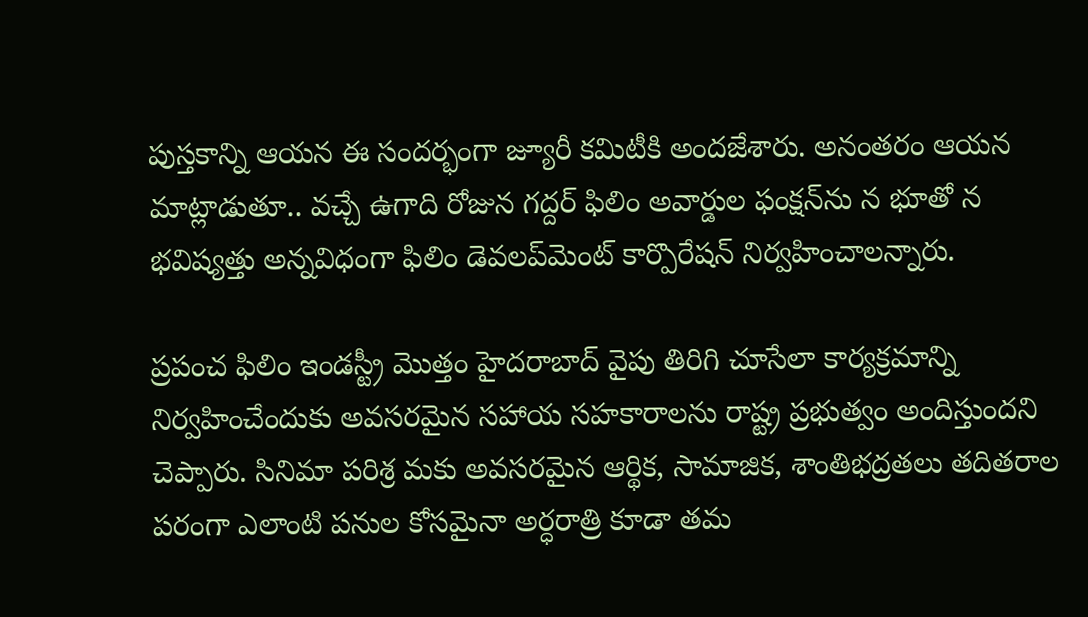పుస్తకాన్ని ఆయన ఈ సందర్భంగా జ్యూరీ కమిటీకి అందజేశారు. అనంతరం ఆయన మాట్లాడుతూ.. వచ్చే ఉగాది రోజున గద్దర్ ఫిలిం అవార్డుల ఫంక్షన్‌ను న భూతో న భవిష్యత్తు అన్నవిధంగా ఫిలిం డెవలప్‌మెంట్ కార్పొరేషన్ నిర్వహించాలన్నారు.

ప్రపంచ ఫిలిం ఇండస్ట్రీ మొత్తం హైదరాబాద్ వైపు తిరిగి చూసేలా కార్యక్రమాన్ని నిర్వహించేందుకు అవసరమైన సహాయ సహకారాలను రాష్ట్ర ప్రభుత్వం అందిస్తుందని చెప్పారు. సినిమా పరిశ్ర మకు అవసరమైన ఆర్థిక, సామాజిక, శాంతిభద్రతలు తదితరాల పరంగా ఎలాంటి పనుల కోసమైనా అర్ధరాత్రి కూడా తమ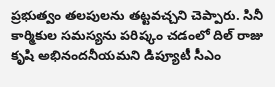ప్రభుత్వం తలపులను తట్టవచ్చని చెప్పారు. సినీ కార్మికుల సమస్యను పరిష్కం చడంలో దిల్ రాజు కృషి అభినందనీయమని డిప్యూటీ సీఎం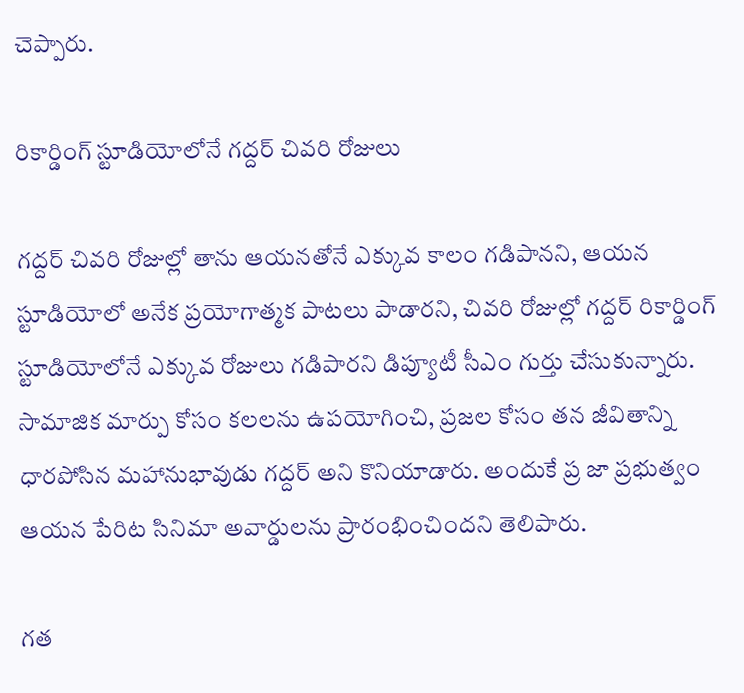చెప్పారు.

రికార్డింగ్ స్టూడియోలోనే గద్దర్ చివరి రోజులు

గద్దర్ చివరి రోజుల్లో తాను ఆయనతోనే ఎక్కువ కాలం గడిపానని, ఆయన స్టూడియోలో అనేక ప్రయోగాత్మక పాటలు పాడారని, చివరి రోజుల్లో గద్దర్ రికార్డింగ్ స్టూడియోలోనే ఎక్కువ రోజులు గడిపారని డిప్యూటీ సీఎం గుర్తు చేసుకున్నారు. సామాజిక మార్పు కోసం కలలను ఉపయోగించి, ప్రజల కోసం తన జీవితాన్ని ధారపోసిన మహానుభావుడు గద్దర్ అని కొనియాడారు. అందుకే ప్ర జా ప్రభుత్వం ఆయన పేరిట సినిమా అవార్డులను ప్రారంభించిందని తెలిపారు.

గత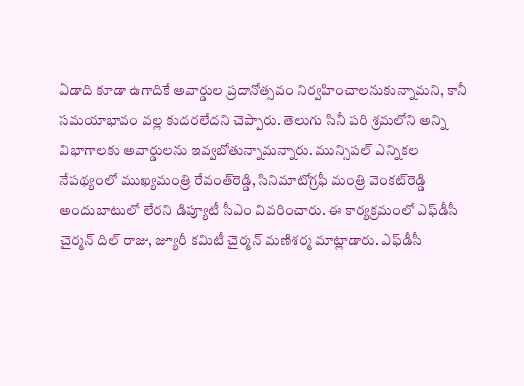ఏడాది కూడా ఉగాదికే అవార్డుల ప్రదానోత్సవం నిర్వహించాలనుకున్నామని, కానీ సమయాభావం వల్ల కుదరలేదని చెప్పారు. తెలుగు సినీ పరి శ్రమలోని అన్ని విభాగాలకు అవార్డులను ఇవ్వబోతున్నామన్నారు. మున్సిపల్ ఎన్నికల నేపథ్యంలో ముఖ్యమంత్రి రేవంత్‌రెడ్డి, సినిమాటోగ్రఫీ మంత్రి వెంకట్‌రెడ్డి అందుబాటులో లేరని డిప్యూటీ సీఎం వివరించారు. ఈ కార్యక్రమంలో ఎఫ్‌డీసీ చైర్మన్ దిల్ రాజు, జ్యూరీ కమిటీ చైర్మన్ మణిశర్మ మాట్లాడారు. ఎఫ్‌డీసీ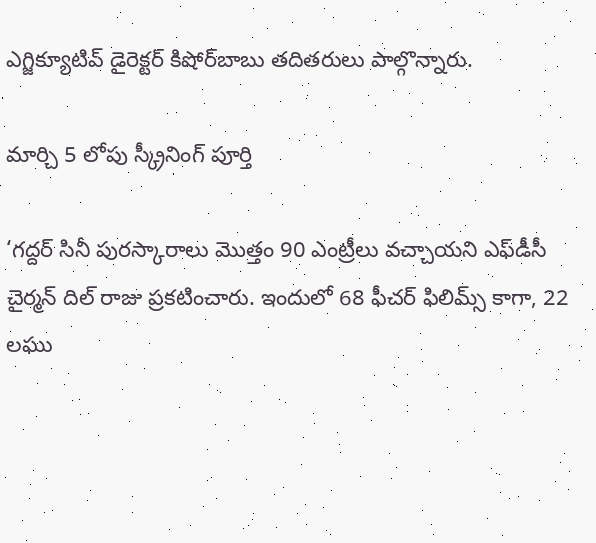ఎగ్జిక్యూటివ్ డైరెక్టర్ కిషోర్‌బాబు తదితరులు పాల్గొన్నారు.

మార్చి 5 లోపు స్క్రీనింగ్ పూర్తి

‘గద్దర్ సినీ పురస్కారాలు మొత్తం 90 ఎంట్రీలు వచ్చాయని ఎఫ్‌డీసీ చైర్మన్ దిల్ రాజు ప్రకటించారు. ఇందులో 68 ఫీచర్ ఫిలిమ్స్ కాగా, 22 లఘు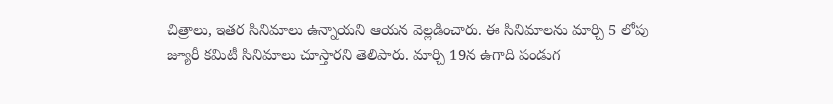చిత్రాలు, ఇతర సినిమాలు ఉన్నాయని ఆయన వెల్లడించారు. ఈ సినిమాలను మార్చి 5 లోపు జ్యూరీ కమిటీ సినిమాలు చూస్తారని తెలిపారు. మార్చి 19న ఉగాది పండుగ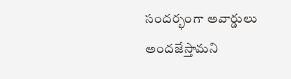సందర్భంగా అవార్డులు అందజేస్తామని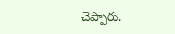చెప్పారు.